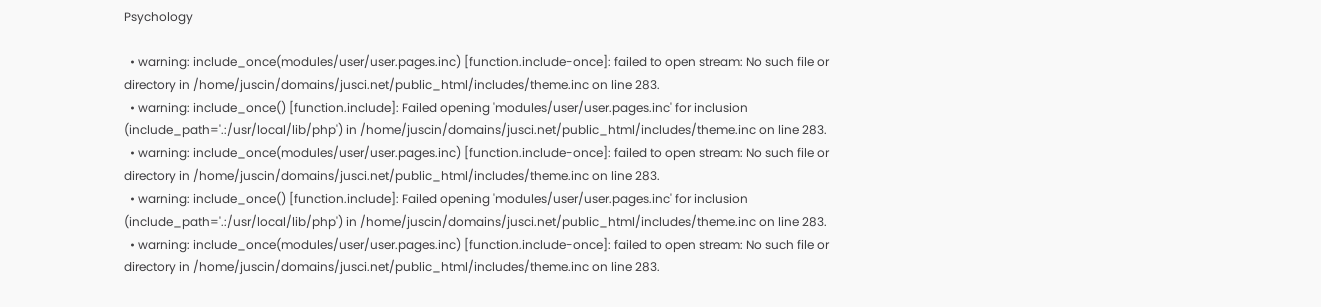Psychology

  • warning: include_once(modules/user/user.pages.inc) [function.include-once]: failed to open stream: No such file or directory in /home/juscin/domains/jusci.net/public_html/includes/theme.inc on line 283.
  • warning: include_once() [function.include]: Failed opening 'modules/user/user.pages.inc' for inclusion (include_path='.:/usr/local/lib/php') in /home/juscin/domains/jusci.net/public_html/includes/theme.inc on line 283.
  • warning: include_once(modules/user/user.pages.inc) [function.include-once]: failed to open stream: No such file or directory in /home/juscin/domains/jusci.net/public_html/includes/theme.inc on line 283.
  • warning: include_once() [function.include]: Failed opening 'modules/user/user.pages.inc' for inclusion (include_path='.:/usr/local/lib/php') in /home/juscin/domains/jusci.net/public_html/includes/theme.inc on line 283.
  • warning: include_once(modules/user/user.pages.inc) [function.include-once]: failed to open stream: No such file or directory in /home/juscin/domains/jusci.net/public_html/includes/theme.inc on line 283.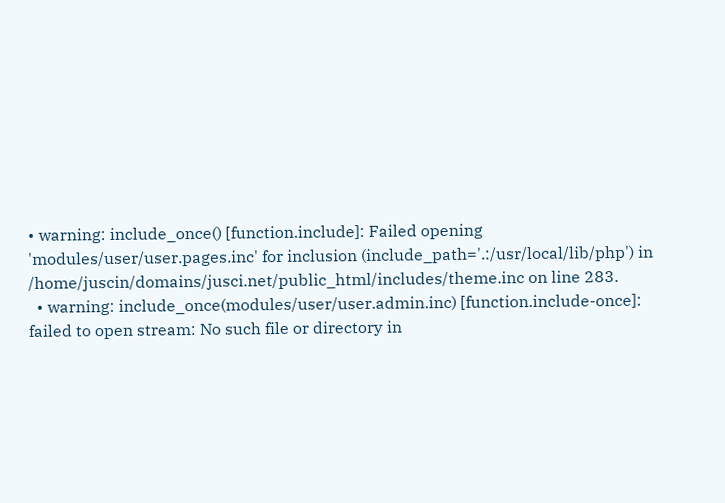• warning: include_once() [function.include]: Failed opening 'modules/user/user.pages.inc' for inclusion (include_path='.:/usr/local/lib/php') in /home/juscin/domains/jusci.net/public_html/includes/theme.inc on line 283.
  • warning: include_once(modules/user/user.admin.inc) [function.include-once]: failed to open stream: No such file or directory in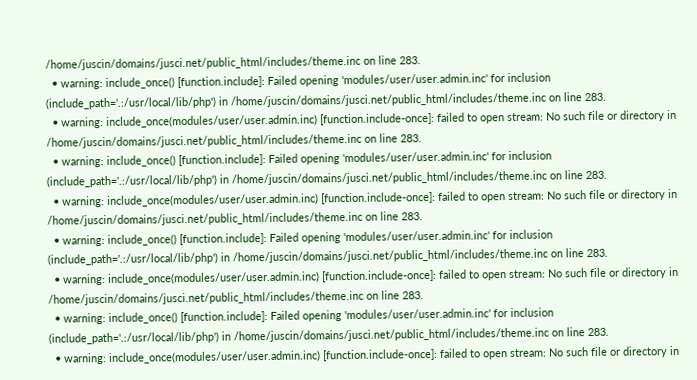/home/juscin/domains/jusci.net/public_html/includes/theme.inc on line 283.
  • warning: include_once() [function.include]: Failed opening 'modules/user/user.admin.inc' for inclusion (include_path='.:/usr/local/lib/php') in /home/juscin/domains/jusci.net/public_html/includes/theme.inc on line 283.
  • warning: include_once(modules/user/user.admin.inc) [function.include-once]: failed to open stream: No such file or directory in /home/juscin/domains/jusci.net/public_html/includes/theme.inc on line 283.
  • warning: include_once() [function.include]: Failed opening 'modules/user/user.admin.inc' for inclusion (include_path='.:/usr/local/lib/php') in /home/juscin/domains/jusci.net/public_html/includes/theme.inc on line 283.
  • warning: include_once(modules/user/user.admin.inc) [function.include-once]: failed to open stream: No such file or directory in /home/juscin/domains/jusci.net/public_html/includes/theme.inc on line 283.
  • warning: include_once() [function.include]: Failed opening 'modules/user/user.admin.inc' for inclusion (include_path='.:/usr/local/lib/php') in /home/juscin/domains/jusci.net/public_html/includes/theme.inc on line 283.
  • warning: include_once(modules/user/user.admin.inc) [function.include-once]: failed to open stream: No such file or directory in /home/juscin/domains/jusci.net/public_html/includes/theme.inc on line 283.
  • warning: include_once() [function.include]: Failed opening 'modules/user/user.admin.inc' for inclusion (include_path='.:/usr/local/lib/php') in /home/juscin/domains/jusci.net/public_html/includes/theme.inc on line 283.
  • warning: include_once(modules/user/user.admin.inc) [function.include-once]: failed to open stream: No such file or directory in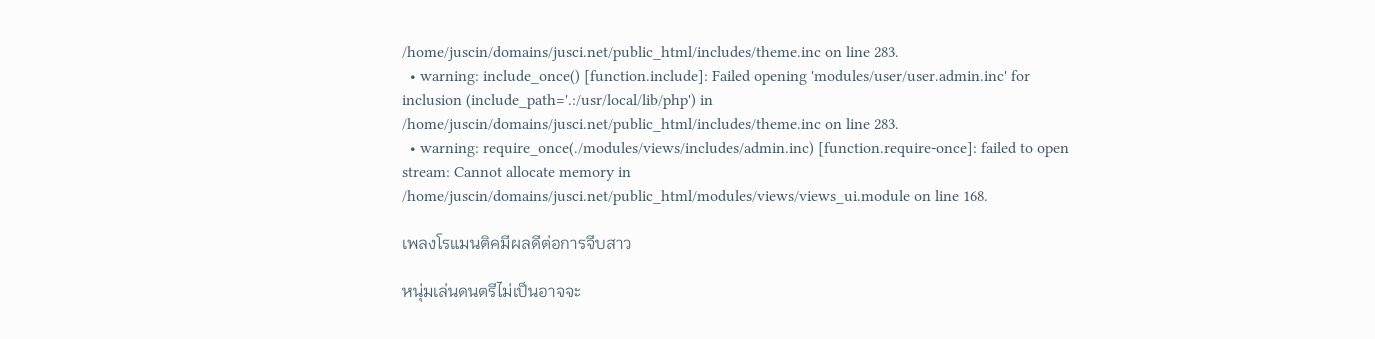/home/juscin/domains/jusci.net/public_html/includes/theme.inc on line 283.
  • warning: include_once() [function.include]: Failed opening 'modules/user/user.admin.inc' for inclusion (include_path='.:/usr/local/lib/php') in /home/juscin/domains/jusci.net/public_html/includes/theme.inc on line 283.
  • warning: require_once(./modules/views/includes/admin.inc) [function.require-once]: failed to open stream: Cannot allocate memory in /home/juscin/domains/jusci.net/public_html/modules/views/views_ui.module on line 168.

เพลงโรแมนติคมีผลดีต่อการจีบสาว

หนุ่มเล่นดนตรีไม่เป็นอาจจะ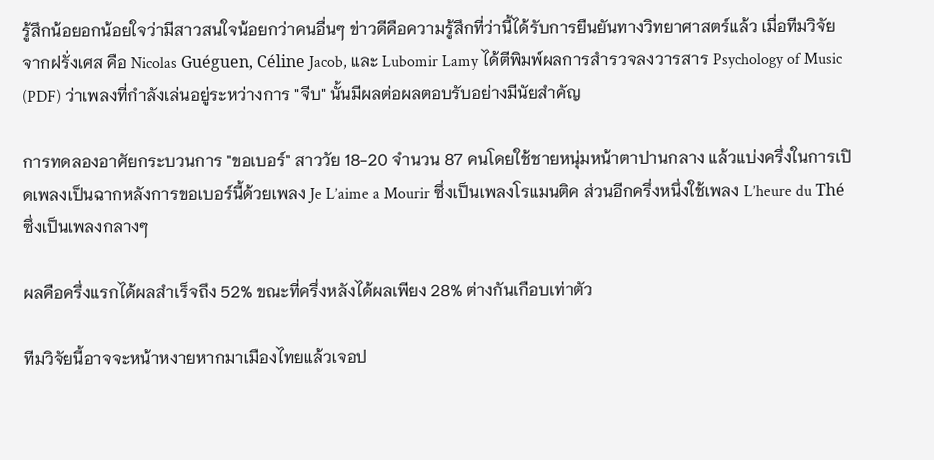รู้สึกน้อยอกน้อยใจว่ามีสาวสนใจน้อยกว่าคนอื่นๆ ข่าวดีคือความรู้สึกที่ว่านี้ได้รับการยืนยันทางวิทยาศาสตร์แล้ว เมื่อทีมวิจัยจากฝรั่งเศส คือ Nicolas Guéguen, Céline Jacob, และ Lubomir Lamy ได้ตีพิมพ์ผลการสำรวจลงวารสาร Psychology of Music (PDF) ว่าเพลงที่กำลังเล่นอยู่ระหว่างการ "จีบ" นั้นมีผลต่อผลตอบรับอย่างมีนัยสำคัญ

การทดลองอาศัยกระบวนการ "ขอเบอร์" สาววัย 18-20 จำนวน 87 คนโดยใช้ชายหนุ่มหน้าตาปานกลาง แล้วแบ่งครึ่งในการเปิดเพลงเป็นฉากหลังการขอเบอร์นี้ด้วยเพลง Je L’aime a Mourir ซึ่งเป็นเพลงโรแมนติค ส่วนอีกครึ่งหนึ่งใช้เพลง L’heure du Thé ซึ่งเป็นเพลงกลางๆ

ผลคือครึ่งแรกได้ผลสำเร็จถึง 52% ขณะที่ครึ่งหลังได้ผลเพียง 28% ต่างกันเกือบเท่าตัว

ทีมวิจัยนี้อาจจะหน้าหงายหากมาเมืองไทยแล้วเจอป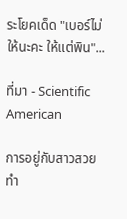ระโยคเด็ด "เบอร์ไม่ให้นะคะ ให้แต่พิน"...

ที่มา - Scientific American

การอยู่กับสาวสวย ทำ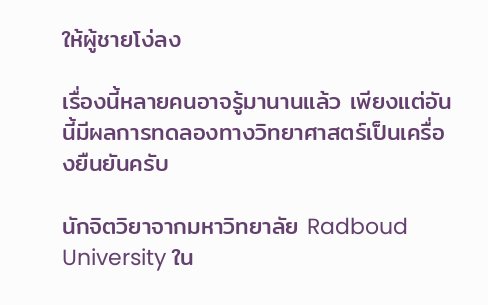ให้ผู้ชายโง่ลง

เรื่องนี้หลายคนอาจรู้มานานแล้ว เพียงแต่อันนี้มีผลการทดลองทางวิทยาศาสตร์เป็นเครื่องยืนยันครับ

นักจิตวิยาจากมหาวิทยาลัย Radboud University ใน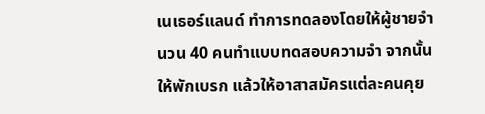เนเธอร์แลนด์ ทำการทดลองโดยให้ผู้ชายจำนวน 40 คนทำแบบทดสอบความจำ จากนั้นให้พักเบรก แล้วให้อาสาสมัครแต่ละคนคุย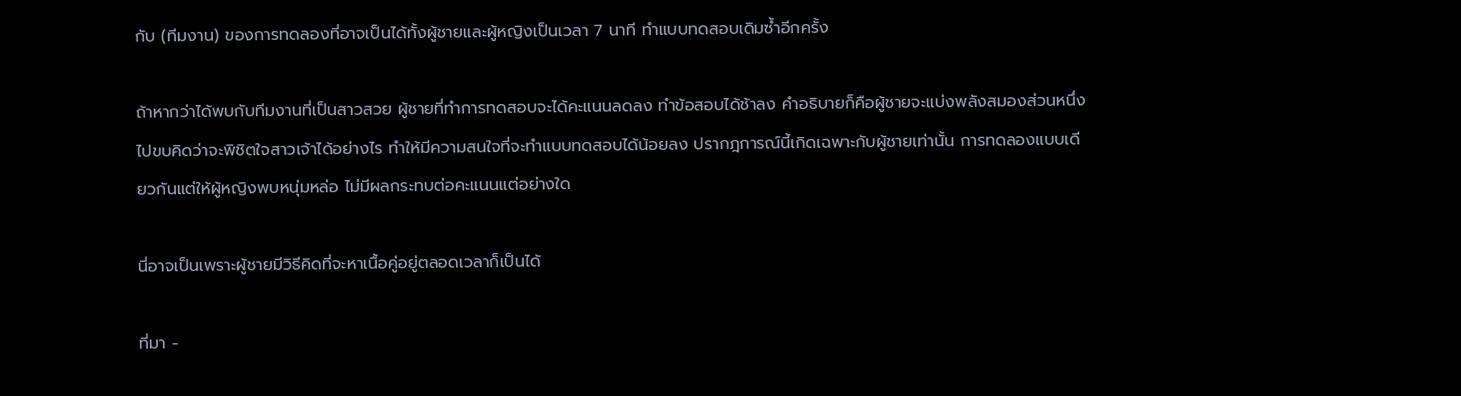กับ (ทีมงาน) ของการทดลองที่อาจเป็นได้ทั้งผู้ชายและผู้หญิงเป็นเวลา 7 นาที ทำแบบทดสอบเดิมซ้ำอีกครั้ง

ถ้าหากว่าได้พบกับทีมงานที่เป็นสาวสวย ผู้ชายที่ทำการทดสอบจะได้คะแนนลดลง ทำข้อสอบได้ช้าลง คำอธิบายก็คือผู้ชายจะแบ่งพลังสมองส่วนหนึ่งไปขบคิดว่าจะพิชิตใจสาวเจ้าได้อย่างไร ทำให้มีความสนใจที่จะทำแบบทดสอบได้น้อยลง ปรากฎการณ์นี้เกิดเฉพาะกับผู้ชายเท่านั้น การทดลองแบบเดียวกันแต่ให้ผู้หญิงพบหนุ่มหล่อ ไม่มีผลกระทบต่อคะแนนแต่อย่างใด

นี่อาจเป็นเพราะผู้ชายมีวิธีคิดที่จะหาเนื้อคู่อยู่ตลอดเวลาก็เป็นได้

ที่มา -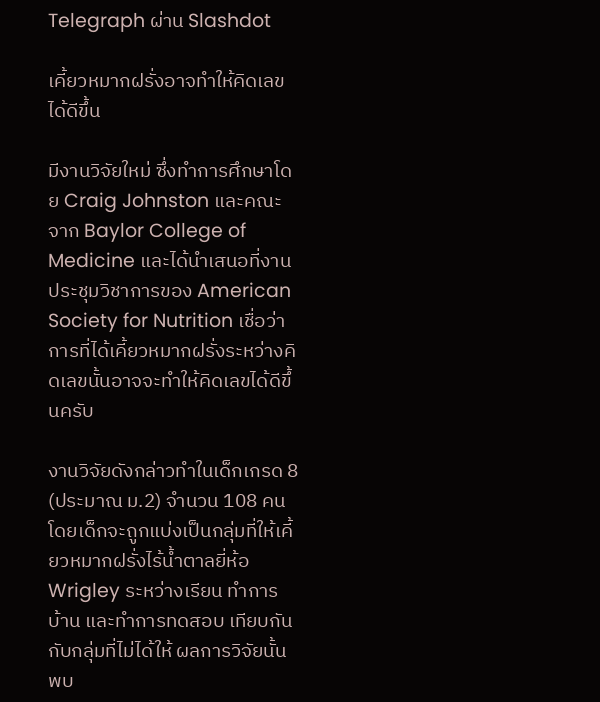Telegraph ผ่าน Slashdot

เคี้ยวหมากฝรั่งอาจทำให้คิดเลขได้ดีขึ้น

มีงานวิจัยใหม่ ซึ่งทำการศึกษาโดย Craig Johnston และคณะจาก Baylor College of Medicine และได้นำเสนอที่งานประชุมวิชาการของ American Society for Nutrition เชื่อว่าการที่ได้เคี้ยวหมากฝรั่งระหว่างคิดเลขนั้นอาจจะทำให้คิดเลขได้ดีขึ้นครับ

งานวิจัยดังกล่าวทำในเด็กเกรด 8 (ประมาณ ม.2) จำนวน 108 คน โดยเด็กจะถูกแบ่งเป็นกลุ่มที่ให้เคี้ยวหมากฝรั่งไร้น้ำตาลยี่ห้อ Wrigley ระหว่างเรียน ทำการบ้าน และทำการทดสอบ เทียบกันกับกลุ่มที่ไม่ได้ให้ ผลการวิจัยนั้นพบ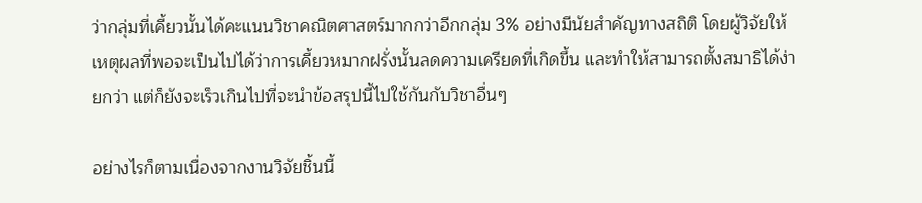ว่ากลุ่มที่เคี้ยวนั้นได้คะแนนวิชาคณิตศาสตร์มากกว่าอีกกลุ่ม 3% อย่างมีนัยสำคัญทางสถิติ โดยผู้วิจัยให้เหตุผลที่พอจะเป็นไปได้ว่าการเคี้ยวหมากฝรั่งนั้นลดความเครียดที่เกิดขึ้น และทำให้สามารถตั้งสมาธิได้ง่ายกว่า แต่ก็ยังจะเร็วเกินไปที่จะนำข้อสรุปนี้ไปใช้กันกับวิชาอื่นๆ

อย่างไรก็ตามเนื่องจากงานวิจัยชิ้นนี้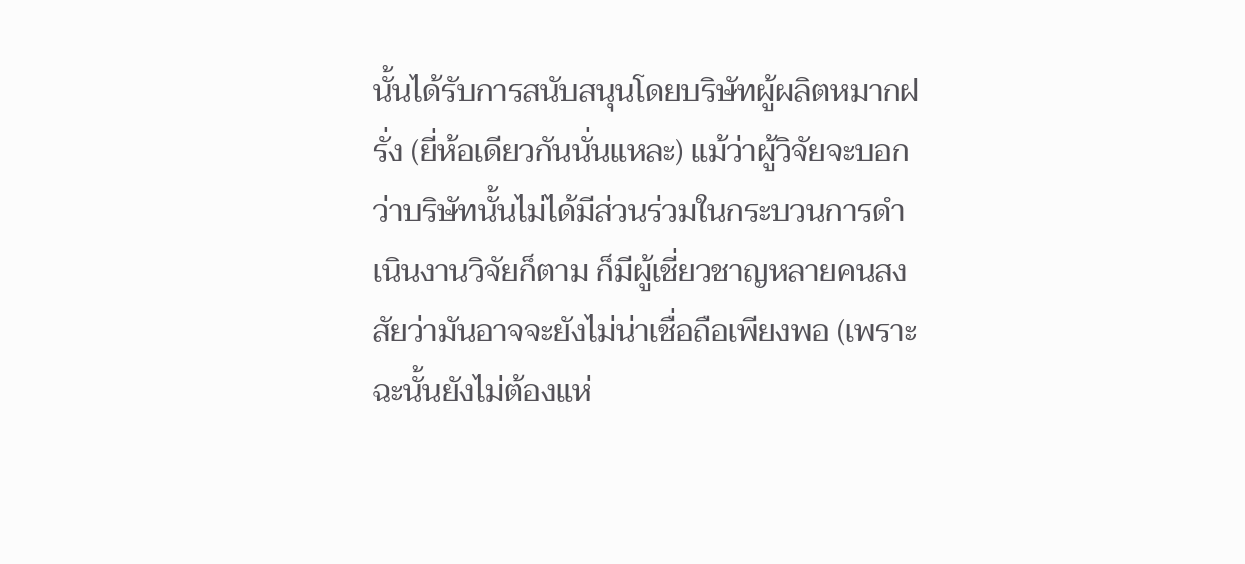นั้นได้รับการสนับสนุนโดยบริษัทผู้ผลิตหมากฝรั่ง (ยี่ห้อเดียวกันนั่นแหละ) แม้ว่าผู้วิจัยจะบอกว่าบริษัทนั้นไม่ได้มีส่วนร่วมในกระบวนการดำเนินงานวิจัยก็ตาม ก็มีผู้เชี่ยวชาญหลายคนสงสัยว่ามันอาจจะยังไม่น่าเชื่อถือเพียงพอ (เพราะฉะนั้นยังไม่ต้องแห่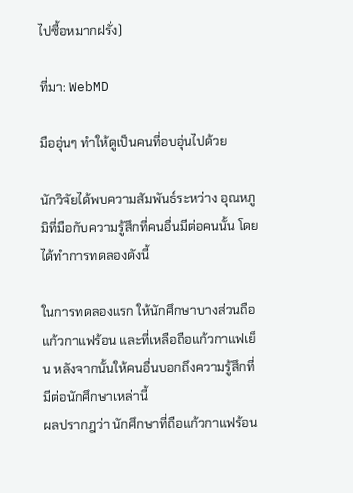ไปซื้อหมากฝรั่ง)

ที่มา: WebMD

มืออุ่นๆ ทำให้ดูเป็นคนที่อบอุ่นไปด้วย

นักวิจัยได้พบความสัมพันธ์ระหว่าง อุณหภูมิที่มือกับความรู้สึกที่คนอื่นมีต่อคนนั้น โดยได้ทำการทดลองดังนี้

ในการทดลองแรก ให้นักศึกษาบางส่วนถือแก้วกาแฟร้อน และที่เหลือถือแก้วกาแฟเย็น หลังจากนั้นให้คนอื่นบอกถึงความรู้สึกที่มีต่อนักศึกษาเหล่านี้
ผลปรากฎว่า นักศึกษาที่ถือแก้วกาแฟร้อน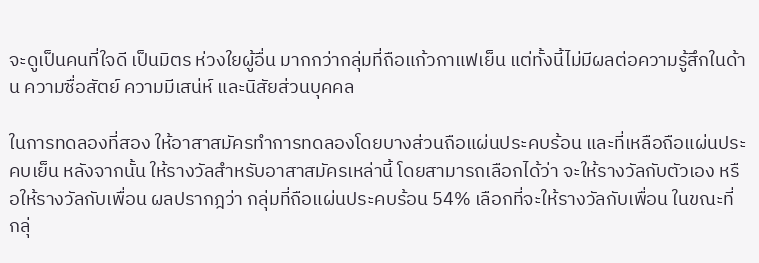จะดูเป็นคนที่ใจดี เป็นมิตร ห่วงใยผู้อื่น มากกว่ากลุ่มที่ถือแก้วกาแฟเย็น แต่ทั้งนี้ไม่มีผลต่อความรู้สึกในด้าน ความซื่อสัตย์ ความมีเสน่ห์ และนิสัยส่วนบุคคล

ในการทดลองที่สอง ให้อาสาสมัครทำการทดลองโดยบางส่วนถือแผ่นประคบร้อน และที่เหลือถือแผ่นประคบเย็น หลังจากนั้น ให้รางวัลสำหรับอาสาสมัครเหล่านี้ โดยสามารถเลือกได้ว่า จะให้รางวัลกับตัวเอง หรือให้รางวัลกับเพื่อน ผลปรากฎว่า กลุ่มที่ถือแผ่นประคบร้อน 54% เลือกที่จะให้รางวัลกับเพื่อน ในขณะที่ กลุ่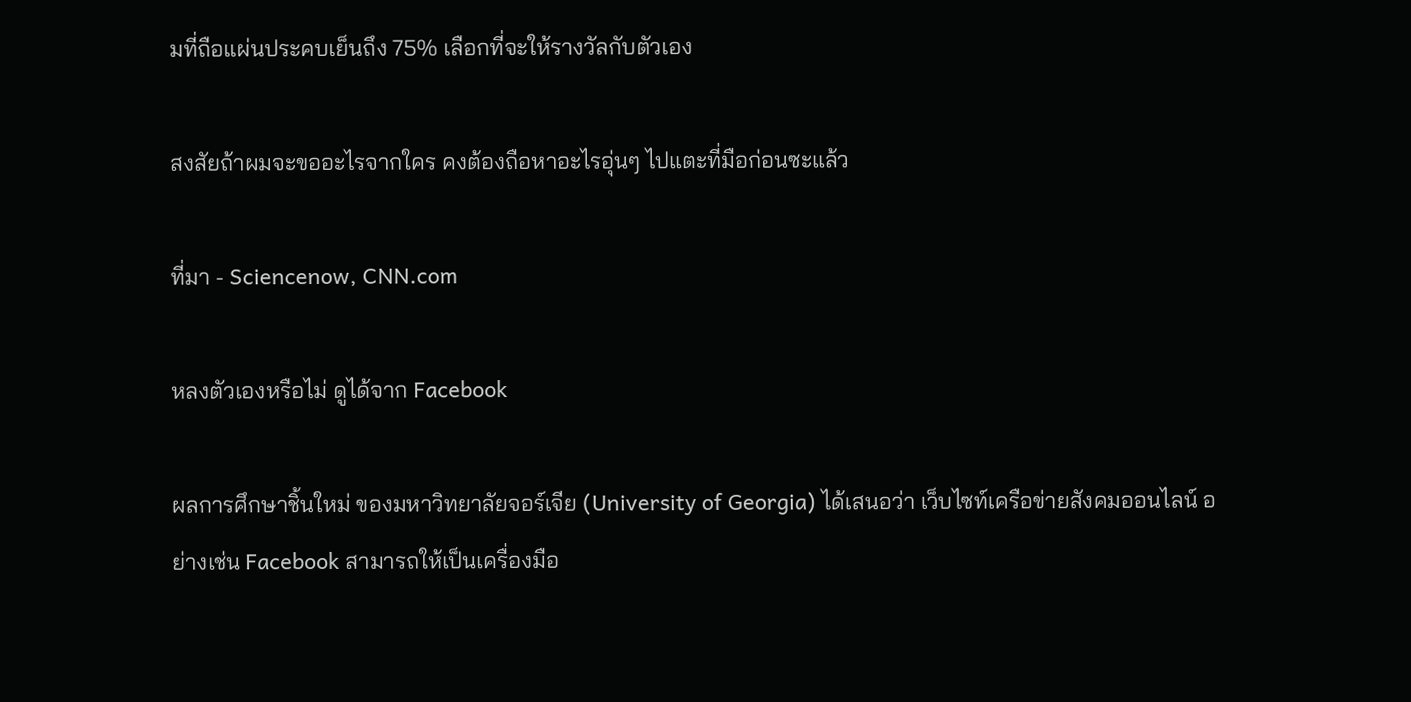มที่ถือแผ่นประคบเย็นถึง 75% เลือกที่จะให้รางวัลกับตัวเอง

สงสัยถ้าผมจะขออะไรจากใคร คงต้องถือหาอะไรอุ่นๆ ไปแตะที่มือก่อนซะแล้ว

ที่มา - Sciencenow, CNN.com

หลงตัวเองหรือไม่ ดูได้จาก Facebook

ผลการศึกษาชิ้นใหม่ ของมหาวิทยาลัยจอร์เจีย (University of Georgia) ได้เสนอว่า เว็บไซท์เครือข่ายสังคมออนไลน์ อย่างเช่น Facebook สามารถให้เป็นเครื่องมือ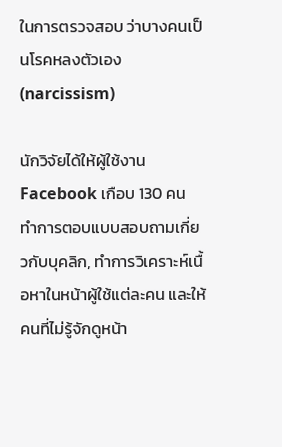ในการตรวจสอบ ว่าบางคนเป็นโรคหลงตัวเอง (narcissism)

นักวิจัยได้ให้ผู้ใช้งาน Facebook เกือบ 130 คน ทำการตอบแบบสอบถามเกี่ยวกับบุคลิก, ทำการวิเคราะห์เนื้อหาในหน้าผู้ใช้แต่ละคน และให้คนที่ไม่รู้จักดูหน้า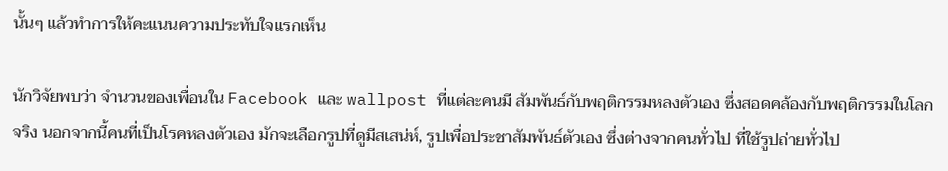นั้นๆ แล้วทำการให้คะแนนความประทับใจแรกเห็น

นักวิจัยพบว่า จำนวนของเพื่อนใน Facebook และ wallpost ที่แต่ละคนมี สัมพันธ์กับพฤติกรรมหลงตัวเอง ซึ่งสอดคล้องกับพฤติกรรมในโลกจริง นอกจากนี้คนที่เป็นโรคหลงตัวเอง มักจะเลือกรูปที่ดูมีสเสน่ห์, รูปเพื่อประชาสัมพันธ์ตัวเอง ซึ่งต่างจากคนทั่วไป ที่ใช้รูปถ่ายทั่วไป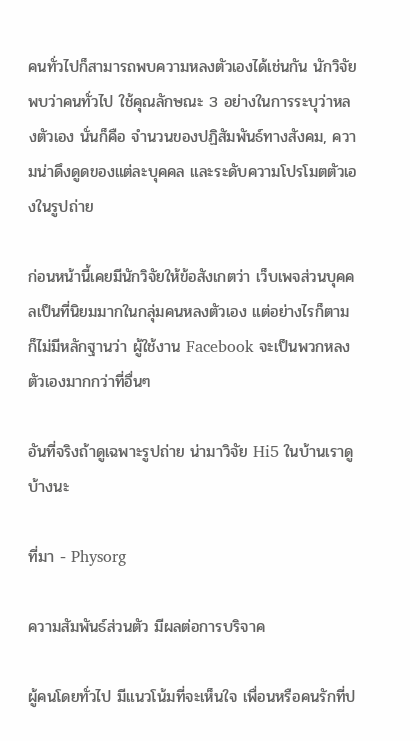คนทั่วไปก็สามารถพบความหลงตัวเองได้เช่นกัน นักวิจัยพบว่าคนทั่วไป ใช้คุณลักษณะ 3 อย่างในการระบุว่าหลงตัวเอง นั่นก็คือ จำนวนของปฏิสัมพันธ์ทางสังคม, ความน่าดึงดูดของแต่ละบุคคล และระดับความโปรโมตตัวเองในรูปถ่าย

ก่อนหน้านี้เคยมีนักวิจัยให้ข้อสังเกตว่า เว็บเพจส่วนบุคคลเป็นที่นิยมมากในกลุ่มคนหลงตัวเอง แต่อย่างไรก็ตาม ก็ไม่มีหลักฐานว่า ผู้ใช้งาน Facebook จะเป็นพวกหลงตัวเองมากกว่าที่อื่นๆ

อันที่จริงถ้าดูเฉพาะรูปถ่าย น่ามาวิจัย Hi5 ในบ้านเราดูบ้างนะ

ที่มา - Physorg

ความสัมพันธ์ส่วนตัว มีผลต่อการบริจาค

ผู้คนโดยทั่วไป มีแนวโน้มที่จะเห็นใจ เพื่อนหรือคนรักที่ป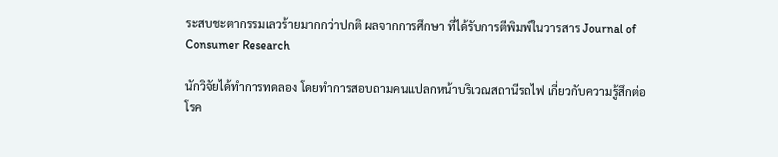ระสบชะตากรรมเลวร้ายมากกว่าปกติ ผลจากการศึกษา ที่ได้รับการตีพิมพ์ในวารสาร Journal of Consumer Research

นักวิจัยได้ทำการทดลอง โดยทำการสอบถามคนแปลกหน้าบริเวณสถานีรถไฟ เกี่ยวกับความรู้สึกต่อ โรค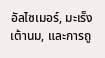อัลไซเมอร์, มะเร็งเต้านม, และการถู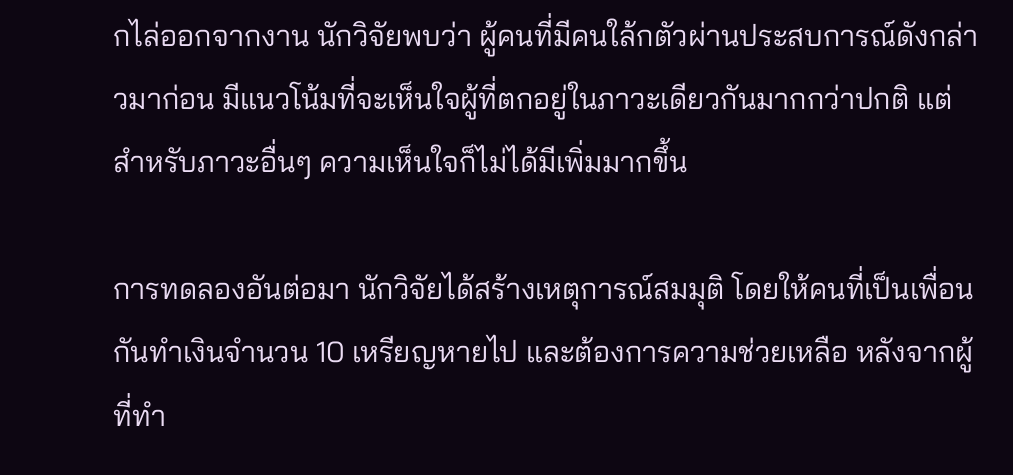กไล่ออกจากงาน นักวิจัยพบว่า ผู้คนที่มีคนใล้กตัวผ่านประสบการณ์ดังกล่าวมาก่อน มีแนวโน้มที่จะเห็นใจผู้ที่ตกอยู่ในภาวะเดียวกันมากกว่าปกติ แต่สำหรับภาวะอื่นๆ ความเห็นใจก็ไม่ได้มีเพิ่มมากขึ้น

การทดลองอันต่อมา นักวิจัยได้สร้างเหตุการณ์สมมุติ โดยให้คนที่เป็นเพื่อนกันทำเงินจำนวน 10 เหรียญหายไป และต้องการความช่วยเหลือ หลังจากผู้ที่ทำ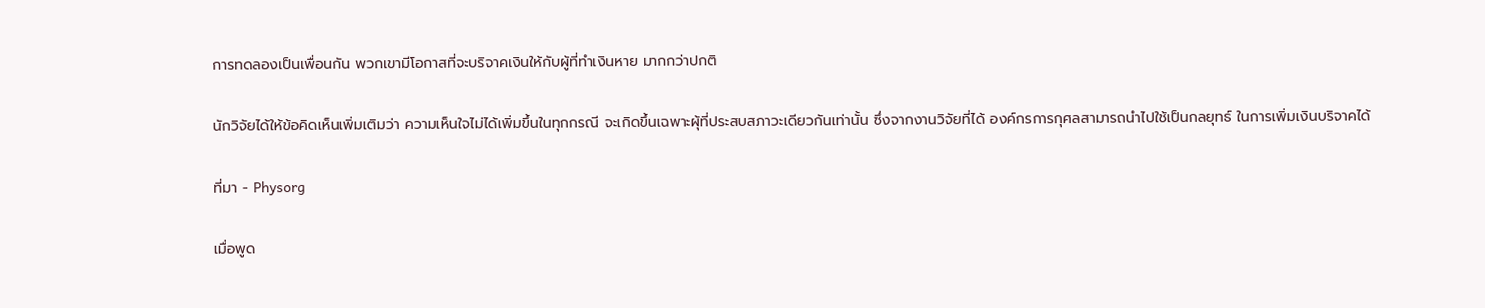การทดลองเป็นเพื่อนกัน พวกเขามีโอกาสที่จะบริจาคเงินให้กับผู้ที่ทำเงินหาย มากกว่าปกติ

นักวิจัยได้ให้ข้อคิดเห็นเพิ่มเติมว่า ความเห็นใจไม่ได้เพิ่มขึ้นในทุกกรณี จะเกิดขึ้นเฉพาะผุ้ที่ประสบสภาวะเดียวกันเท่านั้น ซึ่งจากงานวิจัยที่ได้ องค์กรการกุศลสามารถนำไปใช้เป็นกลยุทธ์ ในการเพิ่มเงินบริจาคได้

ที่มา - Physorg

เมื่อพูด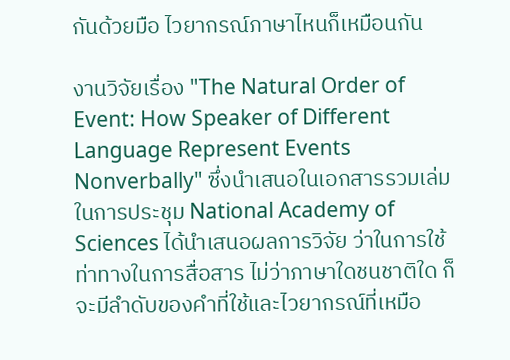กันด้วยมือ ไวยากรณ์ภาษาไหนก็เหมือนกัน

งานวิจัยเรื่อง "The Natural Order of Event: How Speaker of Different Language Represent Events Nonverbally" ซึ่งนำเสนอในเอกสารรวมเล่ม ในการประชุม National Academy of Sciences ได้นำเสนอผลการวิจัย ว่าในการใช้ท่าทางในการสื่อสาร ไม่ว่าภาษาใดชนชาติใด ก็จะมีลำดับของคำที่ใช้และไวยากรณ์ที่เหมือ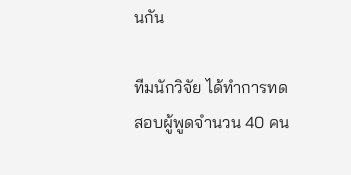นกัน

ทีมนักวิจัย ได้ทำการทดสอบผู้พูดจำนวน 40 คน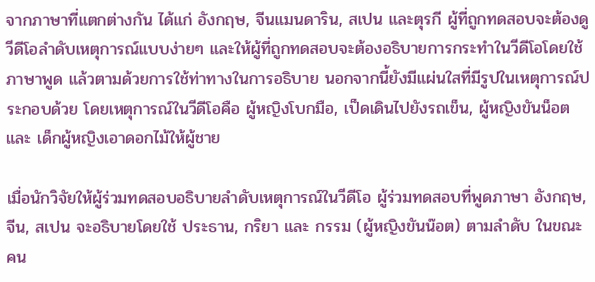จากภาษาที่แตกต่างกัน ได้แก่ อังกฤษ, จีนแมนดาริน, สเปน และตุรกี ผู้ที่ถูกทดสอบจะต้องดูวีดีโอลำดับเหตุการณ์แบบง่ายๆ และให้ผู้ที่ถูกทดสอบจะต้องอธิบายการกระทำในวีดีโอโดยใช้ภาษาพูด แล้วตามด้วยการใช้ท่าทางในการอธิบาย นอกจากนี้ยังมีแผ่นใสที่มีรูปในเหตุการณ์ประกอบด้วย โดยเหตุการณ์ในวีดีโอคือ ผู้หญิงโบกมือ, เป็ดเดินไปยังรถเข็น, ผู้หญิงขันน็อต และ เด็กผู้หญิงเอาดอกไม้ให้ผู้ชาย

เมื่อนักวิจัยให้ผู้ร่วมทดสอบอธิบายลำดับเหตุการณ์ในวีดีโอ ผู้ร่วมทดสอบที่พูดภาษา อังกฤษ, จีน, สเปน จะอธิบายโดยใช้ ประธาน, กริยา และ กรรม (ผู้หญิงขันน๊อต) ตามลำดับ ในขณะคน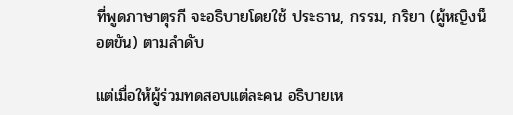ที่พูดภาษาตุรกี จะอธิบายโดยใช้ ประธาน, กรรม, กริยา (ผู้หญิงน็อตขัน) ตามลำดับ

แต่เมื่อให้ผู้ร่วมทดสอบแต่ละคน อธิบายเห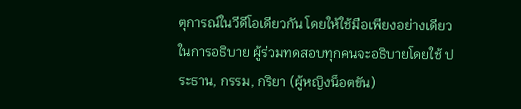ตุการณ์ในวีดีโอเดียวกัน โดยให้ใช้มือเพียงอย่างเดียวในการอธิบาย ผู้ร่วมทดสอบทุกคนจะอธิบายโดยใช้ ประธาน, กรรม, กริยา (ผู้หญิงน็อตขัน)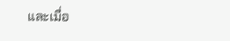และเมื่อ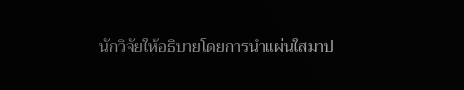นักวิจัยให้อธิบายโดยการนำแผ่นใสมาป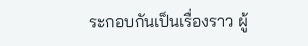ระกอบกันเป็นเรื่องราว ผู้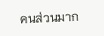คนส่วนมาก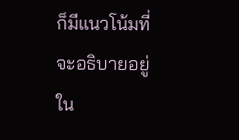ก็มีแนวโน้มที่จะอธิบายอยู่ใน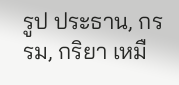รูป ประธาน, กรรม, กริยา เหมื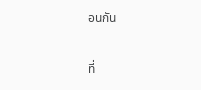อนกัน

ที่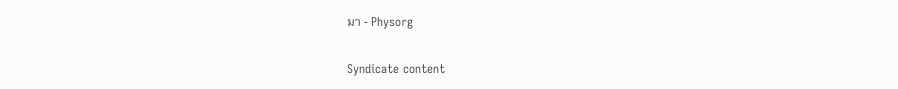มา - Physorg

Syndicate content